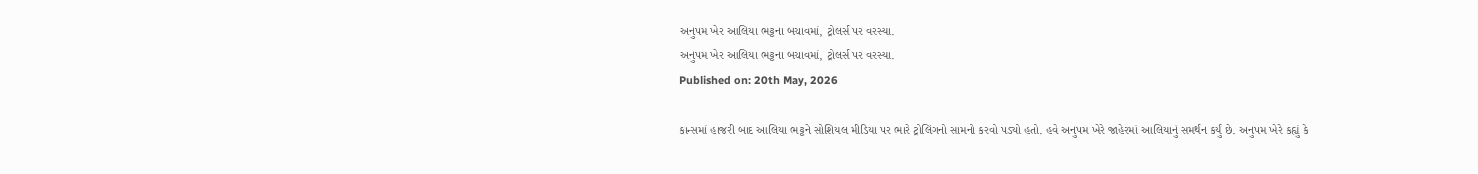અનુપમ ખેર આલિયા ભટ્ટના બચાવમાં, ટ્રોલર્સ પર વરસ્યા.
અનુપમ ખેર આલિયા ભટ્ટના બચાવમાં, ટ્રોલર્સ પર વરસ્યા.
Published on: 20th May, 2026

કાન્સમાં હાજરી બાદ આલિયા ભટ્ટને સોશિયલ મીડિયા પર ભારે ટ્રોલિંગનો સામનો કરવો પડ્યો હતો. હવે અનુપમ ખેરે જાહેરમાં આલિયાનું સમર્થન કર્યું છે. અનુપમ ખેરે કહ્યું કે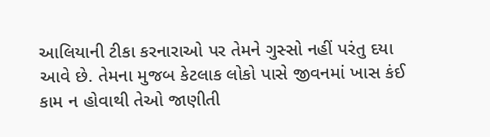આલિયાની ટીકા કરનારાઓ પર તેમને ગુસ્સો નહીં પરંતુ દયા આવે છે. તેમના મુજબ કેટલાક લોકો પાસે જીવનમાં ખાસ કંઈ કામ ન હોવાથી તેઓ જાણીતી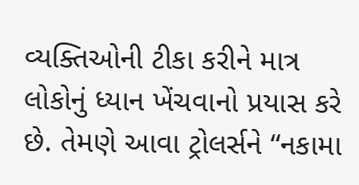વ્યક્તિઓની ટીકા કરીને માત્ર લોકોનું ધ્યાન ખેંચવાનો પ્રયાસ કરે છે. તેમણે આવા ટ્રોલર્સને “નકામા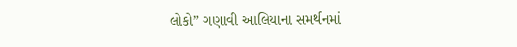લોકો” ગણાવી આલિયાના સમર્થનમાં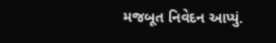મજબૂત નિવેદન આપ્યું.